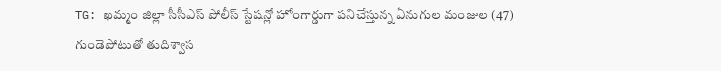TG: ఖమ్మం జిల్లా సీసీఎస్ పోలీస్ స్టేషన్లో హోంగార్డుగా పనిచేస్తున్న ఏనుగుల మంజుల (47) గుండెపోటుతో తుదిశ్వాస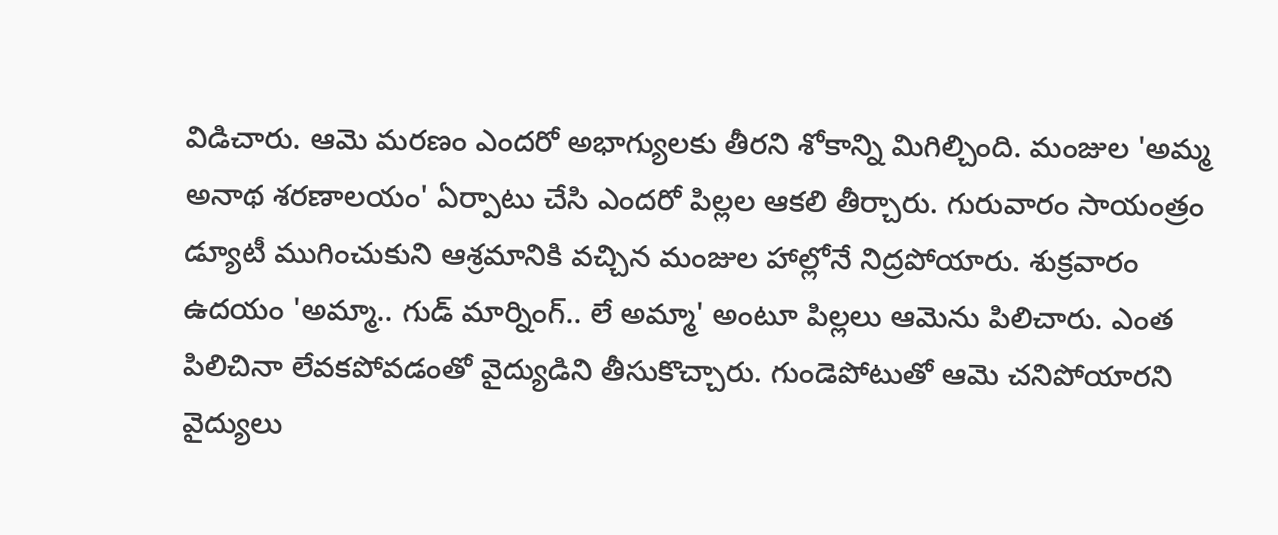విడిచారు. ఆమె మరణం ఎందరో అభాగ్యులకు తీరని శోకాన్ని మిగిల్చింది. మంజుల 'అమ్మ అనాథ శరణాలయం' ఏర్పాటు చేసి ఎందరో పిల్లల ఆకలి తీర్చారు. గురువారం సాయంత్రం డ్యూటీ ముగించుకుని ఆశ్రమానికి వచ్చిన మంజుల హాల్లోనే నిద్రపోయారు. శుక్రవారం ఉదయం 'అమ్మా.. గుడ్ మార్నింగ్.. లే అమ్మా' అంటూ పిల్లలు ఆమెను పిలిచారు. ఎంత పిలిచినా లేవకపోవడంతో వైద్యుడిని తీసుకొచ్చారు. గుండెపోటుతో ఆమె చనిపోయారని వైద్యులు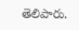తెలిపారు.